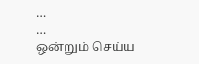…
…
ஒன்றும் செய்ய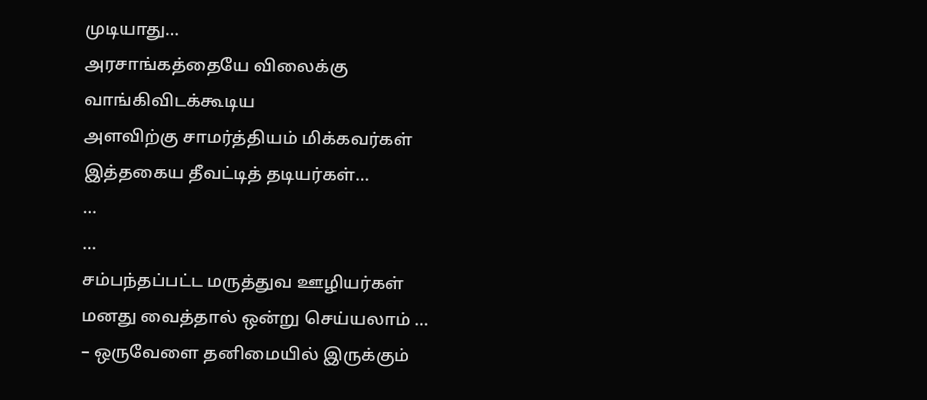முடியாது…
அரசாங்கத்தையே விலைக்கு வாங்கிவிடக்கூடிய
அளவிற்கு சாமர்த்தியம் மிக்கவர்கள்
இத்தகைய தீவட்டித் தடியர்கள்…
…
…
சம்பந்தப்பட்ட மருத்துவ ஊழியர்கள்
மனது வைத்தால் ஒன்று செய்யலாம் …
– ஒருவேளை தனிமையில் இருக்கும்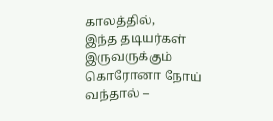காலத்தில்,
இந்த தடியர்கள் இருவருக்கும் கொரோனா நோய் வந்தால் –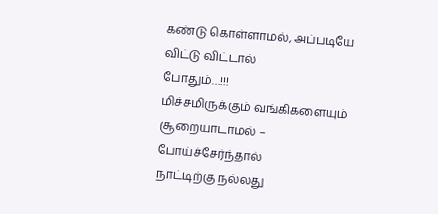கண்டு கொள்ளாமல், அப்படியே விட்டு விட்டால்
போதும்…!!!
மிச்சமிருக்கும் வங்கிகளையும்
சூறையாடாமல் – போய்ச்சேர்ந்தால்
நாட்டிற்கு நல்லது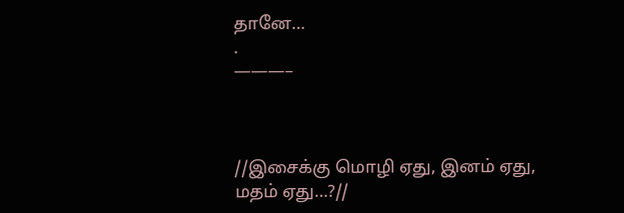தானே…
.
———–



//இசைக்கு மொழி ஏது, இனம் ஏது, மதம் ஏது…?//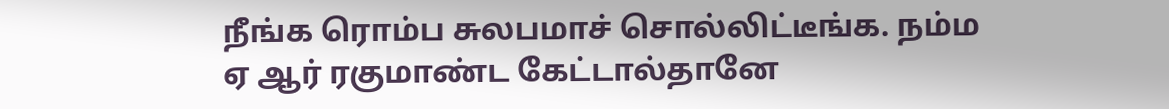நீங்க ரொம்ப சுலபமாச் சொல்லிட்டீங்க. நம்ம ஏ ஆர் ரகுமாண்ட கேட்டால்தானே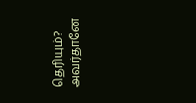தெரியும்? அவர்தானே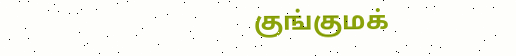குங்குமக்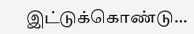இட்டுக்கொண்டு…